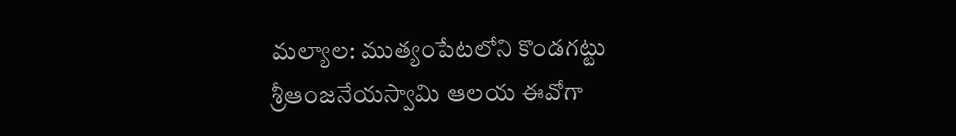మల్యాల: ముత్యంపేటలోని కొండగట్టు శ్రీఆంజనేయస్వామి ఆలయ ఈవోగా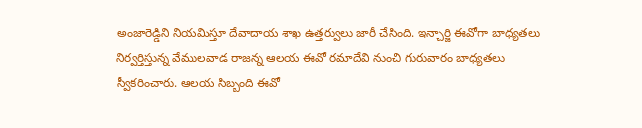అంజారెడ్డిని నియమిస్తూ దేవాదాయ శాఖ ఉత్తర్వులు జారీ చేసింది. ఇన్చార్జి ఈవోగా బాధ్యతలు నిర్వర్తిస్తున్న వేములవాడ రాజన్న ఆలయ ఈవో రమాదేవి నుంచి గురువారం బాధ్యతలు స్వీకరించారు. ఆలయ సిబ్బంది ఈవో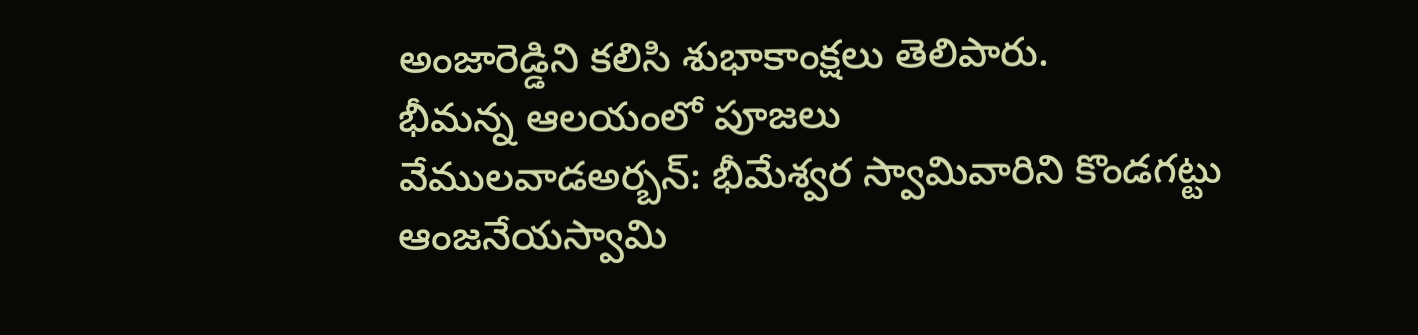అంజారెడ్డిని కలిసి శుభాకాంక్షలు తెలిపారు.
భీమన్న ఆలయంలో పూజలు
వేములవాడఅర్బన్: భీమేశ్వర స్వామివారిని కొండగట్టు ఆంజనేయస్వామి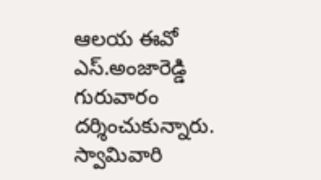ఆలయ ఈవో ఎస్.అంజారెడ్డి గురువారం దర్శించుకున్నారు. స్వామివారి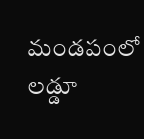మండపంలో లడ్డూ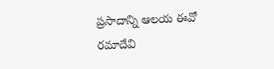ప్రసాదాన్ని ఆలయ ఈవో రమాదేవి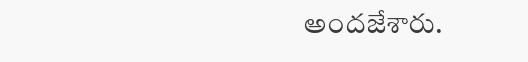అందజేశారు.